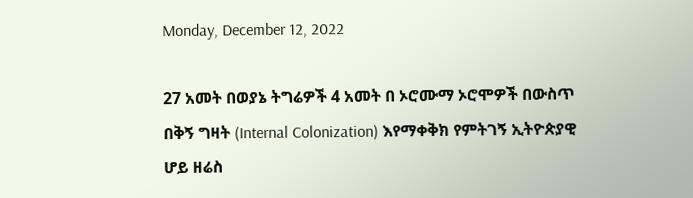Monday, December 12, 2022

27 አመት በወያኔ ትግሬዎች 4 አመት በ ኦሮሙማ ኦሮሞዎች በውስጥ በቅኝ ግዛት (Internal Colonization) እየማቀቅክ የምትገኝ ኢትዮጵያዊ ሆይ ዘሬስ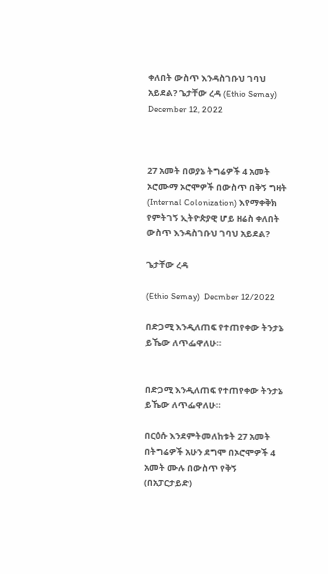ቀለበት ውስጥ እንዳስገቡህ ገባህ አይደል? ጌታቸው ረዳ (Ethio Semay) December 12, 2022



27 አመት በወያኔ ትግሬዎች 4 አመት ኦሮሙማ ኦሮሞዎች በውስጥ በቅኝ ግዛት (Internal Colonization) እየማቀቅክ የምትገኝ ኢትዮጵያዊ ሆይ ዘሬስ ቀለበት ውስጥ እንዳስገቡህ ገባህ አይደል?

ጌታቸው ረዳ

(Ethio Semay)  Decmber 12/2022

በድጋሚ እንዲለጠፍ የተጠየቀው ትንታኔ ይኼው ለጥፌዋለሁ።


በድጋሚ እንዲለጠፍ የተጠየቀው ትንታኔ ይኼው ለጥፌዋለሁ።

በርዕሱ እንደምትመለከቱት 27 አመት በትግሬዎች አሁን ደግሞ በኦሮሞዎች 4 አመት ሙሉ በውስጥ የቅኝ (በአፓርታይድ)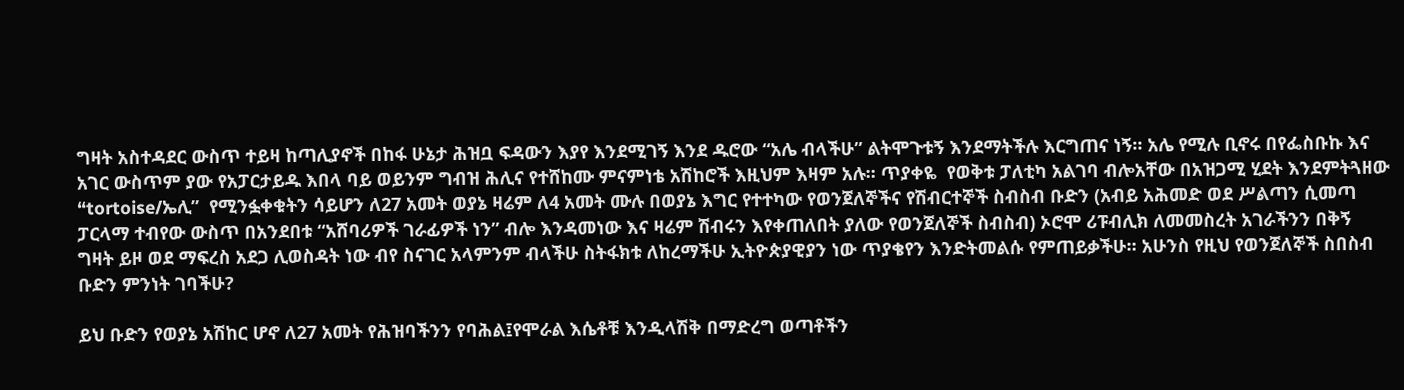ግዛት አስተዳደር ውስጥ ተይዛ ከጣሊያኖች በከፋ ሁኔታ ሕዝቧ ፍዳውን እያየ እንደሚገኝ እንደ ዱሮው “አሌ ብላችሁ” ልትሞጉቱኝ እንደማትችሉ እርግጠና ነኝ። አሌ የሚሉ ቢኖሩ በየፌስቡኩ እና አገር ውስጥም ያው የአፓርታይዱ እበላ ባይ ወይንም ግብዝ ሕሊና የተሸከሙ ምናምነቴ አሽከሮች እዚህም እዛም አሉ። ጥያቀዬ  የወቅቱ ፓለቲካ አልገባ ብሎአቸው በአዝጋሚ ሂደት እንደምትጓዘው “tortoise/ኤሊ”  የሚንፏቀቁትን ሳይሆን ለ27 አመት ወያኔ ዛሬም ለ4 አመት ሙሉ በወያኔ እግር የተተካው የወንጀለኞችና የሽብርተኞች ስብስብ ቡድን (አብይ አሕመድ ወደ ሥልጣን ሲመጣ ፓርላማ ተብየው ውስጥ በአንደበቱ “አሸባሪዎች ገራፊዎች ነን” ብሎ እንዳመነው እና ዛሬም ሽብሩን እየቀጠለበት ያለው የወንጀለኞች ስብስብ) ኦሮሞ ሪፑብሊክ ለመመስረት አገራችንን በቅኝ ግዛት ይዞ ወደ ማፍረስ አደጋ ሊወስዳት ነው ብየ ስናገር አላምንም ብላችሁ ስትፋክቱ ለከረማችሁ ኢትዮጵያዊያን ነው ጥያቄየን እንድትመልሱ የምጠይቃችሁ። አሁንስ የዚህ የወንጀለኞች ስበስብ ቡድን ምንነት ገባችሁ?

ይህ ቡድን የወያኔ አሽከር ሆኖ ለ27 አመት የሕዝባችንን የባሕል፤የሞራል እሴቶቹ እንዲላሽቅ በማድረግ ወጣቶችን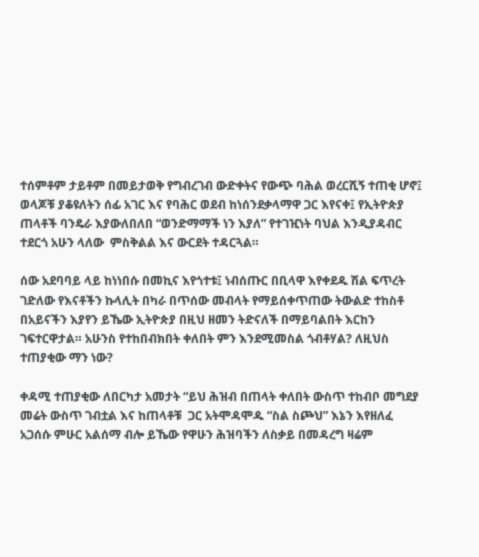ተሰምቶም ታይቶም በመይታወቅ የግብረገብ ውድቀትና የውጭ ባሕል ወረርሺኝ ተጠቂ ሆኖ፤ ወላጆቹ ያቆዩለትን ሰፊ አገር እና የባሕር ወደብ ከነሰንደቃላማዋ ጋር እየናቀ፤ የኢትዮጵያ ጠላቶች ባንዴራ እያውለበለበ “ወንድማማች ነን እያለ” የተገዢነት ባህል እንዲያዳብር ተደርጎ አሁን ላለው  ምስቅልል እና ውርደት ተዳርጓል።

ሰው አደባባይ ላይ ከነነበሱ በመኪና እየጎተቱ፤ ነብሰጡር በቢላዋ እየቀደዱ ሽል ፍጥረት ገድለው የእናቶችን ኩላሊት በካራ በጥሰው መብላት የማይሰቀጥጠው ትውልድ ተከስቶ በአይናችን እያየን ይኼው ኢትዮጵያ በዚህ ዘመን ትድናለች በማይባልበት እርከን ገፍተርዋታል። አሁንስ የተከበብክበት ቀለበት ምን እንደሚመስል ጎብቶሃል? ለዚህስ ተጠያቂው ማን ነው?

ቀዳሚ ተጠያቂው ለበርካታ አመታት “ይህ ሕዝብ በጠላት ቀለበት ውስጥ ተከብቦ መግደያ መሬት ውስጥ ገብቷል እና ከጠላቶቹ  ጋር አትሞዳሞዱ “ስል ስጮህ” እኔን እየዘለፈ አጋሰሱ ምሁር አልሰማ ብሎ ይኼው የዋሁን ሕዝባችን ለስቃይ በመዳረግ ዛሬም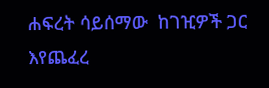ሐፍረት ሳይሰማው  ከገዢዎች ጋር እየጨፈረ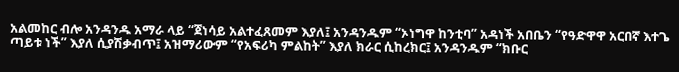አልመከር ብሎ አንዳንዱ አማራ ላይ “ጀነሳይ አልተፈጸመም እያለ፤ አንዳንዱም “ኦነግዋ ከንቲባ” አዳነች አበቤን “የዓድዋዋ አርበኛ እተጌ ጣይቱ ነች” እያለ ሲያሽቃብጥ፤ አዝማሪውም “የአፍሪካ ምልከት” እያለ ክራር ሲከረክር፤ አንዳንዱም “ክቡር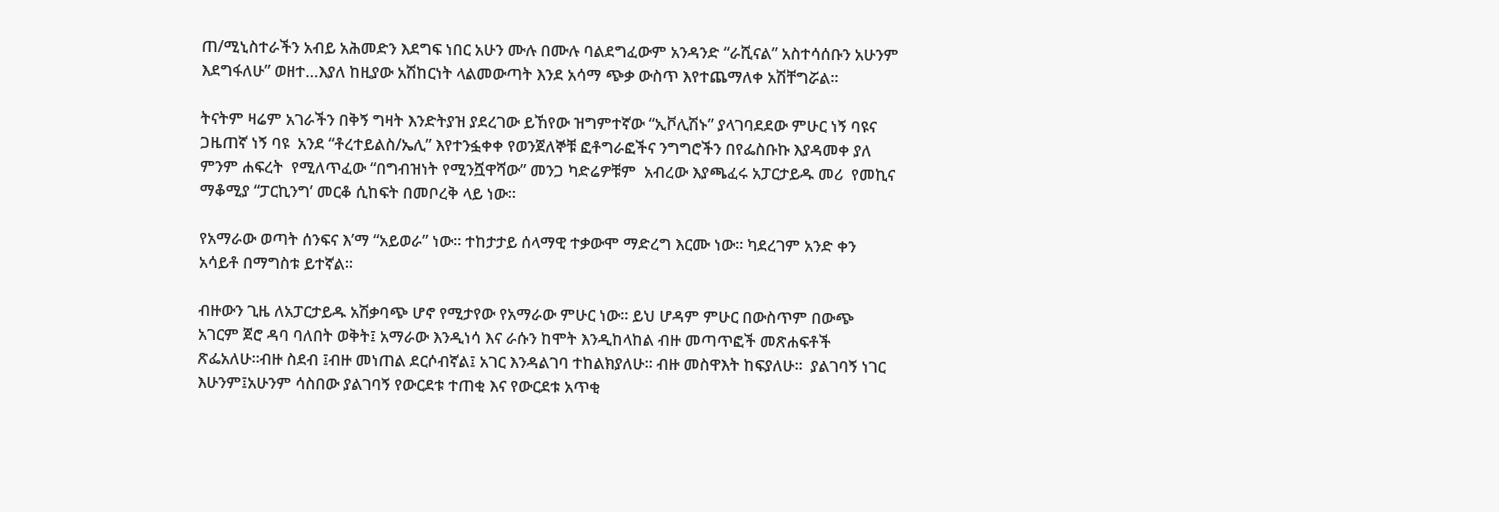ጠ/ሚኒስተራችን አብይ አሕመድን እደግፍ ነበር አሁን ሙሉ በሙሉ ባልደግፈውም አንዳንድ “ራሺናል” አስተሳሰቡን አሁንም እደግፋለሁ” ወዘተ…እያለ ከዚያው አሽከርነት ላልመውጣት እንደ አሳማ ጭቃ ውስጥ እየተጨማለቀ አሽቸግሯል።

ትናትም ዛሬም አገራችን በቅኝ ግዛት እንድትያዝ ያደረገው ይኸየው ዝግምተኛው “ኢቮሊሽኑ” ያላገባደደው ምሁር ነኝ ባዩና ጋዜጠኛ ነኝ ባዩ  አንደ “ቶረተይልስ/ኤሊ” እየተንፏቀቀ የወንጀለኞቹ ፎቶግራፎችና ንግግሮችን በየፌስቡኩ እያዳመቀ ያለ ምንም ሐፍረት  የሚለጥፈው “በግብዝነት የሚንሿዋሻው” መንጋ ካድሬዎቹም  አብረው እያጫፈሩ አፓርታይዱ መሪ  የመኪና ማቆሚያ “ፓርኪንግ’ መርቆ ሲከፍት በመቦረቅ ላይ ነው።

የአማራው ወጣት ሰንፍና እ’ማ “አይወራ” ነው። ተከታታይ ሰላማዊ ተቃውሞ ማድረግ እርሙ ነው። ካደረገም አንድ ቀን አሳይቶ በማግስቱ ይተኛል።

ብዙውን ጊዜ ለአፓርታይዱ አሽቃባጭ ሆኖ የሚታየው የአማራው ምሁር ነው። ይህ ሆዳም ምሁር በውስጥም በውጭ አገርም ጀሮ ዳባ ባለበት ወቅት፤ አማራው እንዲነሳ እና ራሱን ከሞት እንዲከላከል ብዙ መጣጥፎች መጽሐፍቶች ጽፌአለሁ።ብዙ ስደብ ፤ብዙ መነጠል ደርሶብኛል፤ አገር እንዳልገባ ተከልክያለሁ። ብዙ መስዋእት ከፍያለሁ።  ያልገባኝ ነገር እሁንም፤አሁንም ሳስበው ያልገባኝ የውርደቱ ተጠቂ እና የውርደቱ አጥቂ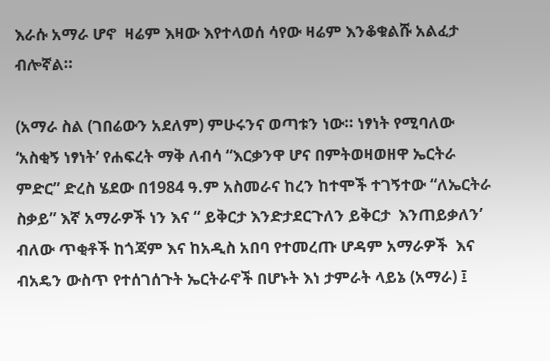እራሱ አማራ ሆኖ  ዛሬም እዛው እየተላወሰ ሳየው ዛሬም እንቆቁልሹ አልፈታ ብሎኛል።

(አማራ ስል (ገበሬውን አደለም) ምሁሩንና ወጣቱን ነው። ነፃነት የሚባለው ‘አስቂኝ ነፃነት’ የሐፍረት ማቅ ለብሳ “እርቃንዋ ሆና በምትወዛወዘዋ ኤርትራ ምድር” ድረስ ሄደው በ1984 ዓ.ም አስመራና ከረን ከተሞች ተገኝተው “ለኤርትራ ስቃይ” እኛ አማራዎች ነን እና “ ይቅርታ እንድታደርጉለን ይቅርታ  እንጠይቃለን’ ብለው ጥቂቶች ከጎጃም እና ከአዲስ አበባ የተመረጡ ሆዳም አማራዎች  እና ብአዴን ውስጥ የተሰገሰጉት ኤርትራኖች በሆኑት እነ ታምራት ላይኔ (አማራ) ፤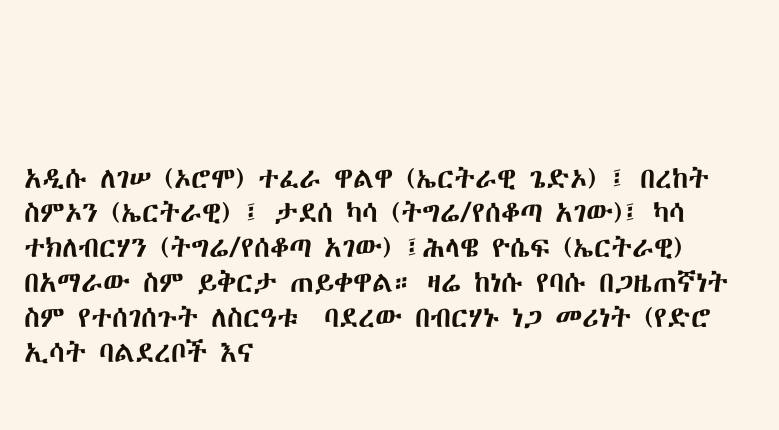አዲሱ ለገሠ (ኦሮሞ) ተፈራ ዋልዋ (ኤርትራዊ ጌድኦ) ፤ በረከት ስምኦን (ኤርትራዊ) ፤ ታደሰ ካሳ (ትግሬ/የሰቆጣ አገው)፤ ካሳ ተክለብርሃን (ትግሬ/የሰቆጣ አገው) ፤ሕላዌ ዮሴፍ (ኤርትራዊ) በአማራው ስም ይቅርታ ጠይቀዋል። ዛሬ ከነሱ የባሱ በጋዜጠኛነት ስም የተሰገሰጉት ለስርዓቱ  ባደረው በብርሃኑ ነጋ መሪነት (የድሮ ኢሳት ባልደረቦች እና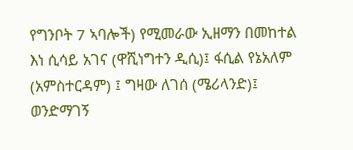የግንቦት 7 ኣባሎች) የሚመራው ኢዘማን በመከተል እነ ሲሳይ አገና (ዋሺነግተን ዲሲ)፤ ፋሲል የኔአለም (አምስተርዳም) ፤ ግዛው ለገሰ (ሜሪላንድ)፤ ወንድማገኝ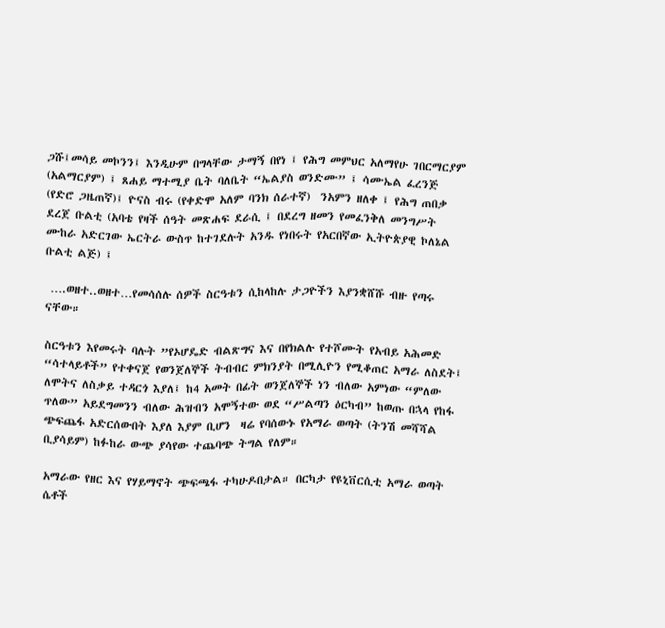ጋሹ፤መሳይ መኮንን፤ እንዲሁም በግላቸው ታማኝ በየነ ፤ የሕግ መምህር አለማየሁ ገበርማርያም (አልማርያም) ፤ ጸሐይ ማተሚያ ቤት ባለቤት “ኤልያስ ወንድሙ” ፤ ሳሙኤል ፈረንጅ (የድሮ ጋዜጠኛ)፤ ዮናስ ብሩ (የቀድሞ አለም ባንክ ሰራተኛ)  ንአምን ዘለቀ ፤ የሕግ ጠበቃ ደረጀ ቡልቲ (አባቴ የዛች ሰዓት መጽሐፍ ደራሲ ፤ በደረግ ዘመን የመፈንቅለ መንግሥት ሙከራ አድርገው ኤርትራ ውስጥ ከተገደሉት አንዱ የነበሩት የአርበኛው ኢትዮጵያዊ ኮለኔል ቡልቲ ልጅ) ፤

 ….ወዘተ..ወዘተ…የመሳሰሉ ሰዎች ስርዓቱን ሲከላከሉ ታጋዮችን እያንቋሸሹ ብዙ የጣሩ ናቸው።

ስርዓቱን እየመሩት ባሉት ”የኦሆዴድ ብልጽግና እና በየክልሉ የተሾሙት የአብይ አሕመድ “ሳተላይቶች” የተቀናጀ የወንጀለኞች ትብብር ምክንያት በሚሊዮን የሚቆጠር አማራ ለስደት፤ ለሞትና ለስቃይ ተዳርጎ እያለ፤ ከ4 አመት በፊት ወንጀለኞች ነን ብለው አምነው “ምለው ጥለው” አይደግመንን ብለው ሕዝብን አሞኝተው ወደ “ሥልጣን ዕርካብ” ከወጡ በኋላ የከፋ ጭፍጨፋ አድርሰውበት እያለ እያም ቢሆን  ዛሬ የባሰውኑ የአማራ ወጣት (ትንሽ መሻሻል ቢያሳይም) ከፉከራ ውጭ ያሳየው ተጨባጭ ትግል የለም።

አማራው የዘር እና የሃይማኖት ጭፍጫፋ ተካሁዶበታል። በርካታ የዩኒቨርሲቲ አማራ ወጣት ሴቶች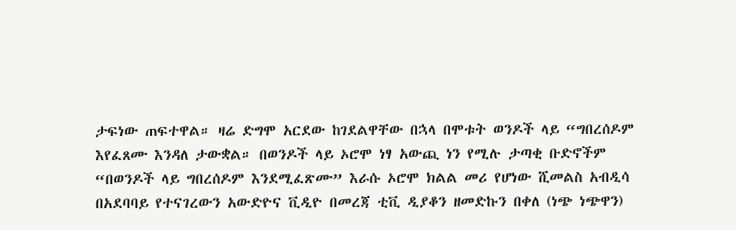ታፍነው ጠፍተዋል። ዛሬ ድግሞ አርደው ከገደልዋቸው በኋላ በሞቱት ወንዶች ላይ “ግበረሰዶም እየፈጸሙ እንዳለ ታውቋል። በወንዶች ላይ ኦሮሞ ነፃ አውጪ ነን የሚሉ ታጣቂ ቡድኖችም “በወንዶች ላይ ግበረሰዶም እንደሚፈጽሙ” እራሱ ኦሮሞ ክልል መሪ የሆነው ሺመልስ አብዲሳ በአደባባይ የተናገረውን አውድዮና ቪዲዮ በመረጃ ቲቪ ዲያቆን ዘመድኩን በቀለ (ነጭ ነጭዋን)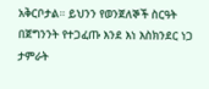አቅርቦታል። ይህንን የወንጀለኞች ስርዓት በጀግንንት የተጋፈጡ እንደ እነ እስክንደር ነጋ ታምራት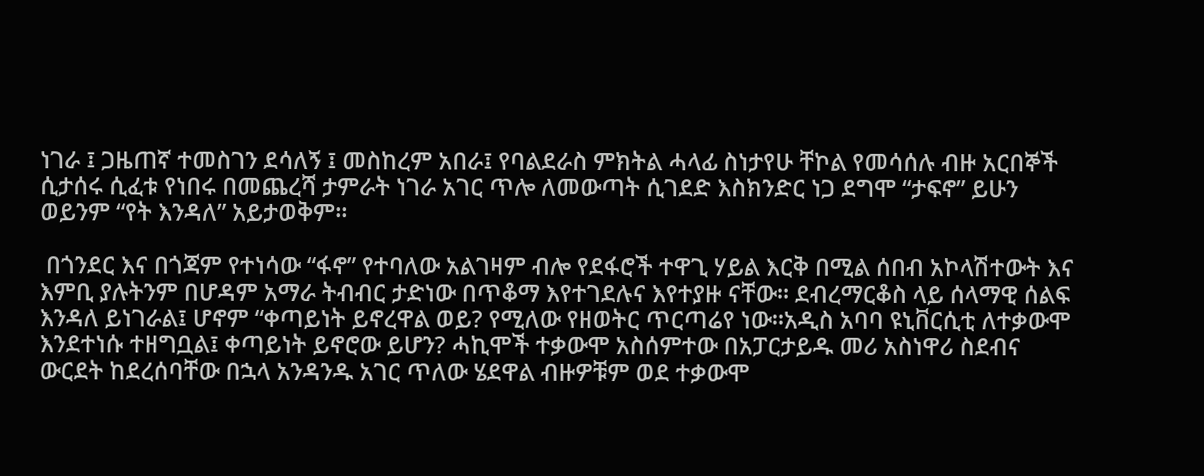ነገራ ፤ ጋዜጠኛ ተመስገን ደሳለኝ ፤ መስከረም አበራ፤ የባልደራስ ምክትል ሓላፊ ስነታየሁ ቸኮል የመሳሰሉ ብዙ አርበኞች ሲታሰሩ ሲፈቱ የነበሩ በመጨረሻ ታምራት ነገራ አገር ጥሎ ለመውጣት ሲገደድ እስክንድር ነጋ ደግሞ “ታፍኖ” ይሁን ወይንም “የት እንዳለ” አይታወቅም።

 በጎንደር እና በጎጃም የተነሳው “ፋኖ” የተባለው አልገዛም ብሎ የደፋሮች ተዋጊ ሃይል እርቅ በሚል ሰበብ አኮላሽተውት እና እምቢ ያሉትንም በሆዳም አማራ ትብብር ታድነው በጥቆማ እየተገደሉና እየተያዙ ናቸው። ደብረማርቆስ ላይ ሰላማዊ ሰልፍ እንዳለ ይነገራል፤ ሆኖም “ቀጣይነት ይኖረዋል ወይ? የሚለው የዘወትር ጥርጣሬየ ነው።አዲስ አባባ ዩኒቨርሲቲ ለተቃውሞ እንደተነሱ ተዘግቧል፤ ቀጣይነት ይኖሮው ይሆን? ሓኪሞች ተቃውሞ አስሰምተው በአፓርታይዱ መሪ አስነዋሪ ስደብና ውርደት ከደረሰባቸው በኋላ አንዳንዱ አገር ጥለው ሄደዋል ብዙዎቹም ወደ ተቃውሞ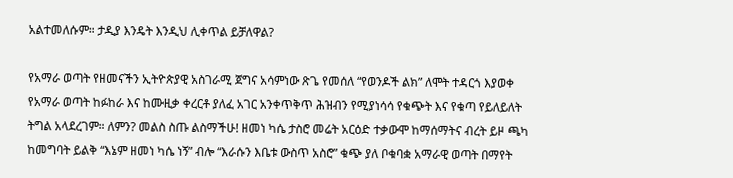አልተመለሱም። ታዲያ እንዴት እንዲህ ሊቀጥል ይቻለዋል?

የአማራ ወጣት የዘመናችን ኢትዮጵያዊ አስገራሚ ጀግና አሳምነው ጽጌ የመሰለ “የወንዶች ልክ” ለሞት ተዳርጎ እያወቀ የአማራ ወጣት ከፉከራ እና ከሙዚቃ ቀረርቶ ያለፈ አገር አንቀጥቅጥ ሕዝብን የሚያነሳሳ የቁጭት እና የቁጣ የይለይለት ትግል አላደረገም። ለምን? መልስ ስጡ ልስማችሁ! ዘመነ ካሴ ታስሮ መሬት አርዕድ ተቃውሞ ከማሰማትና ብረት ይዞ ጫካ ከመግባት ይልቅ “እኔም ዘመነ ካሴ ነኝ” ብሎ “እራሱን እቤቱ ውስጥ አስሮ” ቁጭ ያለ ቦቁባቋ አማራዊ ወጣት በማየት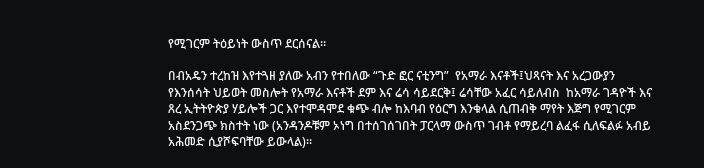የሚገርም ትዕይነት ውስጥ ደርሰናል።

በብአዴን ተረከዝ እየተጓዘ ያለው አብን የተበለው “ጉድ ፎር ናቲንግ”  የአማራ እናቶች፤ህጻናት እና አረጋውያን የእንሰሳት ህይወት መስሎት የአማራ እናቶች ደም እና ሬሳ ሳይደርቅ፤ ሬሳቸው አፈር ሳይለብስ  ከአማራ ገዳዮች እና ጸረ ኢትትዮጵያ ሃይሎች ጋር እየተሞዳሞደ ቁጭ ብሎ ከእባብ የዕርግ እንቁላል ሲጠብቅ ማየት እጅግ የሚገርም አስደንጋጭ ክስተት ነው (አንዳንዶቹም ኦነግ በተሰገሰገበት ፓርላማ ውስጥ ገብቶ የማይረባ ልፈፋ ሲለፍልፉ አብይ አሕመድ ሲያሾፍባቸው ይውላል)።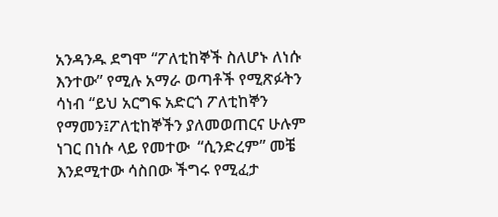አንዳንዱ ደግሞ “ፖለቲከኞች ስለሆኑ ለነሱ እንተው” የሚሉ አማራ ወጣቶች የሚጽፉትን ሳነብ “ይህ አርግፍ አድርጎ ፖለቲከኞን የማመን፤ፖለቲከኞችን ያለመወጠርና ሁሉም ነገር በነሱ ላይ የመተው  “ሲንድረም” መቼ እንደሚተው ሳስበው ችግሩ የሚፈታ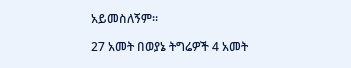አይመስለኝም።

27 አመት በወያኔ ትግሬዎች 4 አመት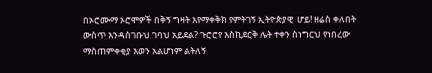በኦሮሙማ ኦሮሞዎች በቅኝ ግዛት እየማቀቅክ የምትገኝ ኢትዮጵያዊ  ሆይ! ዘሬስ ቀለበት ውስጥ እንዳስገቡህ ገባህ አይደል? ጉሮሮየ እስኪደርቅ ሌት ተቀን ስነግርህ የነበረው ማስጠምቀቂያ እወን አልሆነም ልትለኝ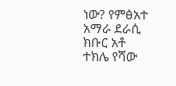ነው? የምፅአተ አማራ ደራሲ ክቡር አቶ ተክሌ የሻው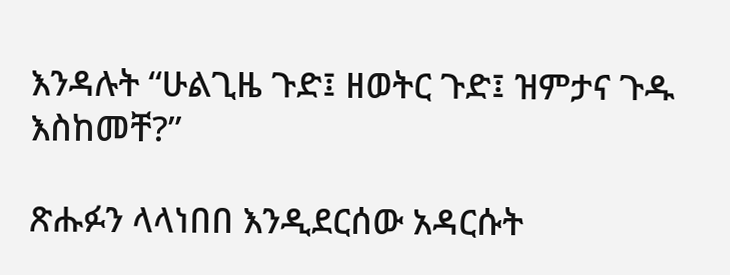እንዳሉት “ሁልጊዜ ጉድ፤ ዘወትር ጉድ፤ ዝምታና ጉዱ እስከመቸ?”

ጽሑፉን ላላነበበ እንዲደርሰው አዳርሱት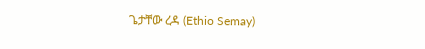ጌታቸው ረዳ (Ethio Semay)